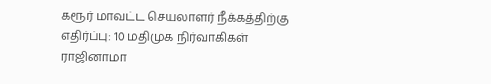கரூர் மாவட்ட செயலாளர் நீக்கத்திற்கு எதிர்ப்பு: 10 மதிமுக நிர்வாகிகள் ராஜினாமா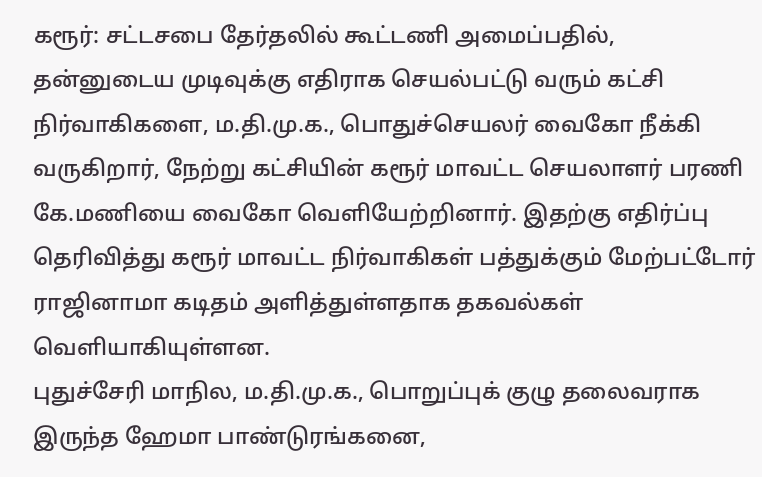கரூர்: சட்டசபை தேர்தலில் கூட்டணி அமைப்பதில், தன்னுடைய முடிவுக்கு எதிராக செயல்பட்டு வரும் கட்சி நிர்வாகிகளை, ம.தி.மு.க., பொதுச்செயலர் வைகோ நீக்கி வருகிறார், நேற்று கட்சியின் கரூர் மாவட்ட செயலாளர் பரணி கே.மணியை வைகோ வெளியேற்றினார். இதற்கு எதிர்ப்பு தெரிவித்து கரூர் மாவட்ட நிர்வாகிகள் பத்துக்கும் மேற்பட்டோர் ராஜினாமா கடிதம் அளித்துள்ளதாக தகவல்கள் வெளியாகியுள்ளன.
புதுச்சேரி மாநில, ம.தி.மு.க., பொறுப்புக் குழு தலைவராக இருந்த ஹேமா பாண்டுரங்கனை,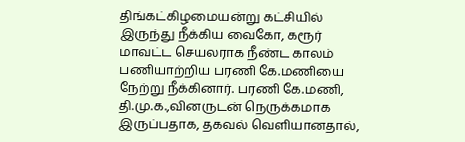திங்கட்கிழமையன்று கட்சியில் இருந்து நீக்கிய வைகோ, கரூர் மாவட்ட செயலராக நீண்ட காலம் பணியாற்றிய பரணி கே.மணியை நேற்று நீக்கினார். பரணி கே.மணி, தி.மு.க.,வினருடன் நெருக்கமாக இருப்பதாக, தகவல் வெளியானதால்,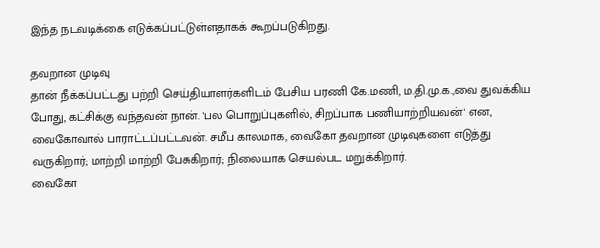இந்த நடவடிக்கை எடுக்கப்பட்டுள்ளதாகக் கூறப்படுகிறது.

தவறான முடிவு
தான் நீக்கப்பட்டது பற்றி செய்தியாளர்களிடம் பேசிய பரணி கே.மணி, ம.தி.மு.க.,வை துவக்கிய போது, கட்சிக்கு வந்தவன் நான். 'பல பொறுப்புகளில், சிறப்பாக பணியாற்றியவன்' என, வைகோவால் பாராட்டப்பட்டவன். சமீப காலமாக, வைகோ தவறான முடிவுகளை எடுத்து வருகிறார்; மாற்றி மாற்றி பேசுகிறார்; நிலையாக செயல்பட மறுக்கிறார்.
வைகோ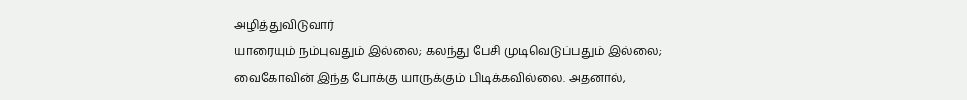அழித்துவிடுவார்
யாரையும் நம்புவதும் இல்லை; கலந்து பேசி முடிவெடுப்பதும் இல்லை; வைகோவின் இந்த போக்கு யாருக்கும் பிடிக்கவில்லை. அதனால்,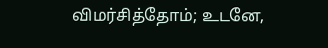விமர்சித்தோம்; உடனே,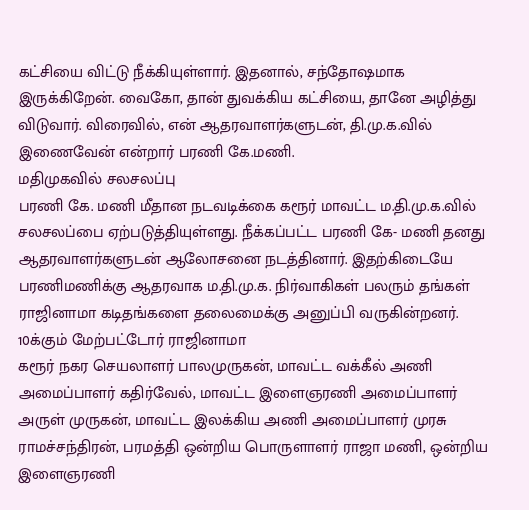கட்சியை விட்டு நீக்கியுள்ளார். இதனால், சந்தோஷமாக இருக்கிறேன். வைகோ, தான் துவக்கிய கட்சியை, தானே அழித்து விடுவார். விரைவில், என் ஆதரவாளர்களுடன், தி.மு.க.வில் இணைவேன் என்றார் பரணி கே.மணி.
மதிமுகவில் சலசலப்பு
பரணி கே. மணி மீதான நடவடிக்கை கரூர் மாவட்ட ம.தி.மு.க.வில் சலசலப்பை ஏற்படுத்தியுள்ளது. நீக்கப்பட்ட பரணி கே- மணி தனது ஆதரவாளர்களுடன் ஆலோசனை நடத்தினார். இதற்கிடையே பரணிமணிக்கு ஆதரவாக ம.தி.மு.க. நிர்வாகிகள் பலரும் தங்கள் ராஜினாமா கடிதங்களை தலைமைக்கு அனுப்பி வருகின்றனர்.
10க்கும் மேற்பட்டோர் ராஜினாமா
கரூர் நகர செயலாளர் பாலமுருகன், மாவட்ட வக்கீல் அணி அமைப்பாளர் கதிர்வேல், மாவட்ட இளைஞரணி அமைப்பாளர் அருள் முருகன், மாவட்ட இலக்கிய அணி அமைப்பாளர் முரசு ராமச்சந்திரன், பரமத்தி ஒன்றிய பொருளாளர் ராஜா மணி, ஒன்றிய இளைஞரணி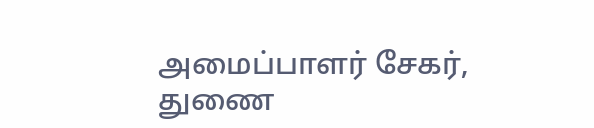அமைப்பாளர் சேகர், துணை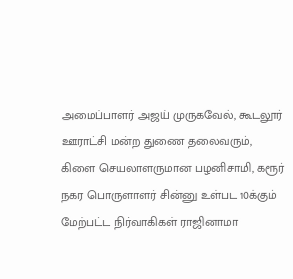அமைப்பாளர் அஜய் முருகவேல், கூடலூர் ஊராட்சி மன்ற துணை தலைவரும், கிளை செயலாளருமான பழனிசாமி, கரூர் நகர பொருளாளர் சின்னு உள்பட 10க்கும் மேற்பட்ட நிர்வாகிகள் ராஜினாமா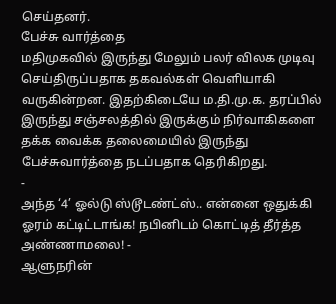செய்தனர்.
பேச்சு வார்த்தை
மதிமுகவில் இருந்து மேலும் பலர் விலக முடிவு செய்திருப்பதாக தகவல்கள் வெளியாகி வருகின்றன. இதற்கிடையே ம.தி.மு.க. தரப்பில் இருந்து சஞ்சலத்தில் இருக்கும் நிர்வாகிகளை தக்க வைக்க தலைமையில் இருந்து பேச்சுவார்த்தை நடப்பதாக தெரிகிறது.
-
அந்த ‘4’ ஓல்டு ஸ்டூடண்ட்ஸ்.. என்னை ஒதுக்கி ஓரம் கட்டிட்டாங்க! நபினிடம் கொட்டித் தீர்த்த அண்ணாமலை! -
ஆளுநரின்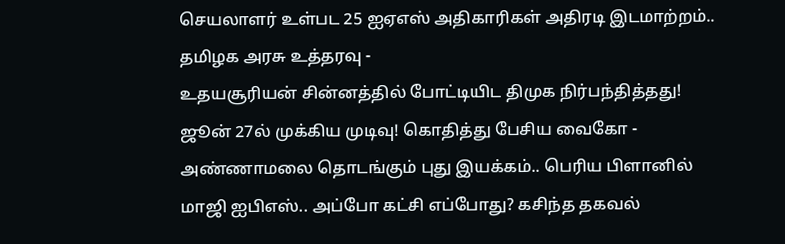செயலாளர் உள்பட 25 ஐஏஎஸ் அதிகாரிகள் அதிரடி இடமாற்றம்.. தமிழக அரசு உத்தரவு -
உதயசூரியன் சின்னத்தில் போட்டியிட திமுக நிர்பந்தித்தது! ஜூன் 27ல் முக்கிய முடிவு! கொதித்து பேசிய வைகோ -
அண்ணாமலை தொடங்கும் புது இயக்கம்.. பெரிய பிளானில் மாஜி ஐபிஎஸ்.. அப்போ கட்சி எப்போது? கசிந்த தகவல்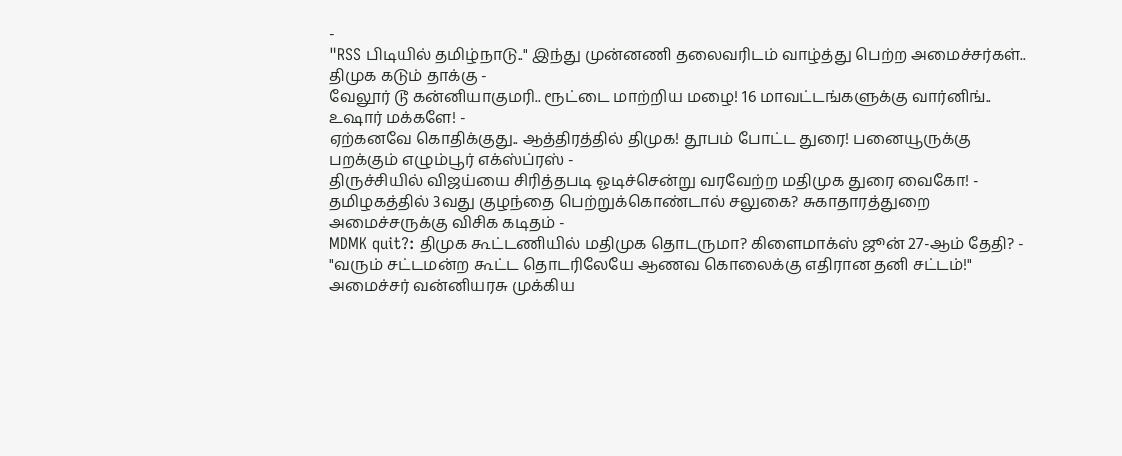-
"RSS பிடியில் தமிழ்நாடு.." இந்து முன்னணி தலைவரிடம் வாழ்த்து பெற்ற அமைச்சர்கள்.. திமுக கடும் தாக்கு -
வேலூர் டூ கன்னியாகுமரி.. ரூட்டை மாற்றிய மழை! 16 மாவட்டங்களுக்கு வார்னிங்.. உஷார் மக்களே! -
ஏற்கனவே கொதிக்குது.. ஆத்திரத்தில் திமுக! தூபம் போட்ட துரை! பனையூருக்கு பறக்கும் எழும்பூர் எக்ஸ்ப்ரஸ் -
திருச்சியில் விஜய்யை சிரித்தபடி ஓடிச்சென்று வரவேற்ற மதிமுக துரை வைகோ! -
தமிழகத்தில் 3வது குழந்தை பெற்றுக்கொண்டால் சலுகை? சுகாதாரத்துறை அமைச்சருக்கு விசிக கடிதம் -
MDMK quit?: திமுக கூட்டணியில் மதிமுக தொடருமா? கிளைமாக்ஸ் ஜூன் 27-ஆம் தேதி? -
"வரும் சட்டமன்ற கூட்ட தொடரிலேயே ஆணவ கொலைக்கு எதிரான தனி சட்டம்!" அமைச்சர் வன்னியரசு முக்கிய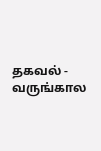தகவல் -
வருங்கால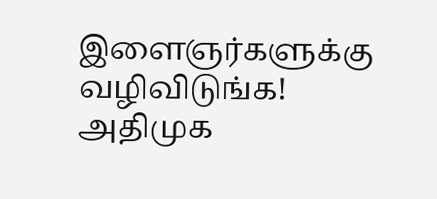இளைஞர்களுக்கு வழிவிடுங்க! அதிமுக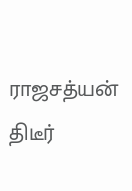ராஜசத்யன் திடீர்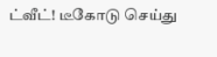ட்வீட்! டீகோடு செய்து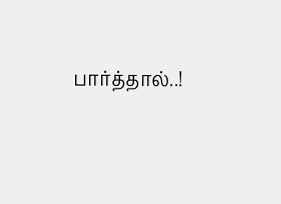பார்த்தால்..!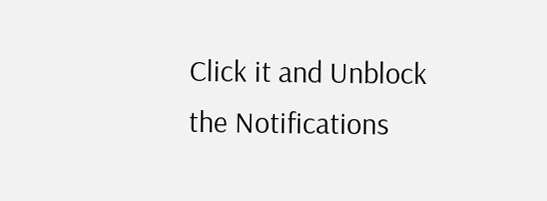Click it and Unblock the Notifications